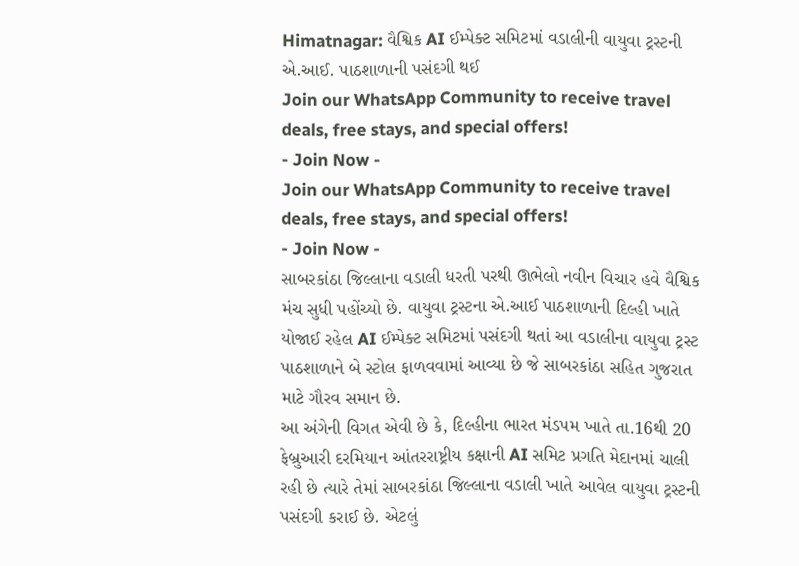Himatnagar: વૈશ્વિક AI ઈમ્પેક્ટ સમિટમાં વડાલીની વાયુવા ટ્રસ્ટની એ.આઈ. પાઠશાળાની પસંદગી થઈ
Join our WhatsApp Community to receive travel deals, free stays, and special offers!
- Join Now -
Join our WhatsApp Community to receive travel deals, free stays, and special offers!
- Join Now -
સાબરકાંઠા જિલ્લાના વડાલી ધરતી પરથી ઊભેલો નવીન વિચાર હવે વૈશ્વિક મંચ સુધી પહોંચ્યો છે. વાયુવા ટ્રસ્ટના એ.આઈ પાઠશાળાની દિલ્હી ખાતે યોજાઈ રહેલ AI ઈમ્પેક્ટ સમિટમાં પસંદગી થતાં આ વડાલીના વાયુવા ટ્રસ્ટ પાઠશાળાને બે સ્ટોલ ફાળવવામાં આવ્યા છે જે સાબરકાંઠા સહિત ગુજરાત માટે ગૌરવ સમાન છે.
આ અંગેની વિગત એવી છે કે, દિલ્હીના ભારત મંડપમ ખાતે તા.16થી 20 ફેબ્રુઆરી દરમિયાન આંતરરાષ્ટ્રીય કક્ષાની AI સમિટ પ્રગતિ મેદાનમાં ચાલી રહી છે ત્યારે તેમાં સાબરકાંઠા જિલ્લાના વડાલી ખાતે આવેલ વાયુવા ટ્રસ્ટની પસંદગી કરાઈ છે. એટલું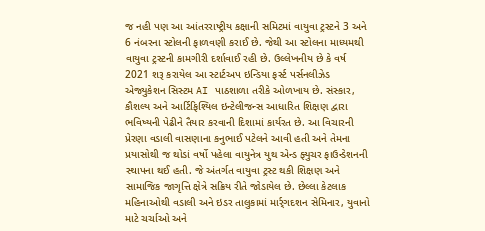જ નહી પણ આ આંતરરાષ્ટ્રીય કક્ષાની સમિટમાં વાયુવા ટ્રસ્ટને 3 અને 6 નંબરના સ્ટોલની ફાળવણી કરાઈ છે. જેથી આ સ્ટોલના માધ્યમથી વાયુવા ટ્રસ્ટની કામગીરી દર્શાવાઈ રહી છે. ઉલ્લેખનીય છે કે વર્ષ 2021 શરૂ કરાયેલ આ સ્ટાર્ટઅપ ઇન્ડિયા ફર્સ્ટ પર્સનલીઝેડ એજ્યુકેશન સિસ્ટમ AI પાઠશાળા તરીકે ઓળખાય છે. સંસ્કાર, કૌશલ્ય અને આર્ટિફિશ્યિલ ઇન્ટેલીજન્સ આધારિત શિક્ષણ દ્વારા ભવિષ્યની પેઢીને તૈયાર કરવાની દિશામાં કાર્યરત છે. આ વિચારની પ્રેરણા વડાલી વાસણાના કનુભાઈ પટેલને આવી હતી અને તેમના પ્રયાસોથી જ થોડાં વર્ષો પહેલા વાયુનેત્ર યુથ એન્ડ ફ્યુચર ફાઉન્ડેશનની સ્થાપના થઈ હતી. જે અંતર્ગત વાયુવા ટ્રસ્ટ થકી શિક્ષણ અને સામાજિક જાગૃત્તિ ક્ષેત્રે સક્રિય રીતે જોડાયેલ છે. છેલ્લા કેટલાક મહિનાઓથી વડાલી અને ઇડર તાલુકામાં માર્ર્ગદશન સેમિનાર, યુવાનો માટે ચર્ચાઓ અને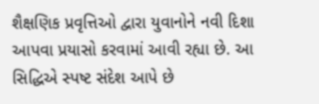શૈક્ષણિક પ્રવૃત્તિઓ દ્વારા યુવાનોને નવી દિશા આપવા પ્રયાસો કરવામાં આવી રહ્યા છે. આ સિદ્ધિએ સ્પષ્ટ સંદેશ આપે છે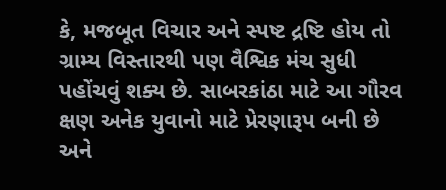કે, મજબૂત વિચાર અને સ્પષ્ટ દ્રષ્ટિ હોય તો ગ્રામ્ય વિસ્તારથી પણ વૈશ્વિક મંચ સુધી પહોંચવું શક્ય છે. સાબરકાંઠા માટે આ ગૌરવ ક્ષણ અનેક યુવાનો માટે પ્રેરણારૂપ બની છે અને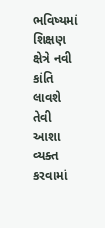ભવિષ્યમાં શિક્ષણ ક્ષેત્રે નવી કાંતિ લાવશે તેવી આશા વ્યક્ત કરવામાં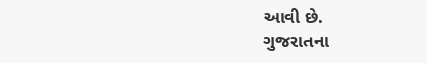આવી છે.
ગુજરાતના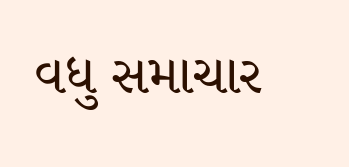વધુ સમાચાર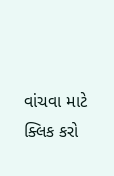વાંચવા માટે ક્લિક કરો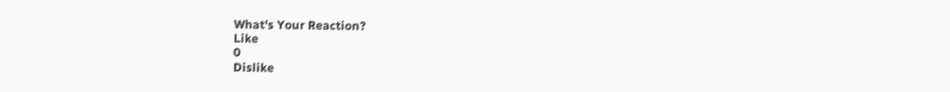What's Your Reaction?
Like
0
Dislike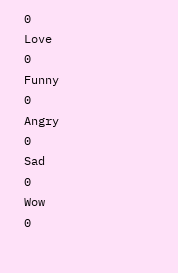0
Love
0
Funny
0
Angry
0
Sad
0
Wow
0